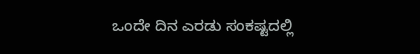ಒಂದೇ ದಿನ ಎರಡು ಸಂಕಷ್ಟದಲ್ಲಿ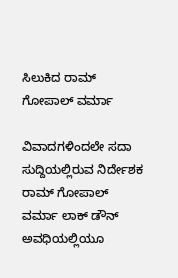ಸಿಲುಕಿದ ರಾಮ್ ಗೋಪಾಲ್ ವರ್ಮಾ

ವಿವಾದಗಳಿಂದಲೇ ಸದಾ ಸುದ್ದಿಯಲ್ಲಿರುವ ನಿರ್ದೇಶಕ ರಾಮ್ ಗೋಪಾಲ್ ವರ್ಮಾ ಲಾಕ್ ಡೌನ್ ಅವಧಿಯಲ್ಲಿಯೂ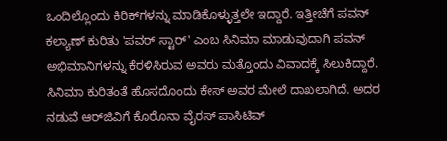ಒಂದಿಲ್ಲೊಂದು ಕಿರಿಕ್‌ಗಳನ್ನು ಮಾಡಿಕೊಳ್ಳುತ್ತಲೇ ಇದ್ದಾರೆ. ಇತ್ತೀಚೆಗೆ ಪವನ್ ಕಲ್ಯಾಣ್ ಕುರಿತು 'ಪವರ್ ಸ್ಟಾರ್' ಎಂಬ ಸಿನಿಮಾ ಮಾಡುವುದಾಗಿ ಪವನ್ ಅಭಿಮಾನಿಗಳನ್ನು ಕೆರಳಿಸಿರುವ ಅವರು ಮತ್ತೊಂದು ವಿವಾದಕ್ಕೆ ಸಿಲುಕಿದ್ದಾರೆ. ಸಿನಿಮಾ ಕುರಿತಂತೆ ಹೊಸದೊಂದು ಕೇಸ್ ಅವರ ಮೇಲೆ ದಾಖಲಾಗಿದೆ. ಅದರ ನಡುವೆ ಆರ್‌ಜಿವಿಗೆ ಕೊರೊನಾ ವೈರಸ್ ಪಾಸಿಟಿವ್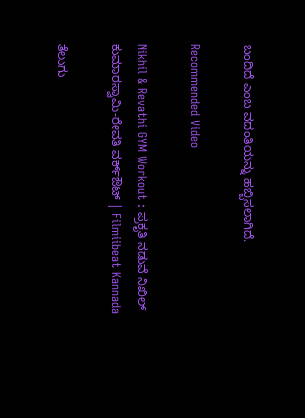ಬಂದಿದೆ ಎಂಬ ವದಂತಿಯನ್ನು ಹಬ್ಬಿಸಲಾಗಿದೆ.

Recommended Video

Nikhil & Revathi GYM Workout : ಪ್ರಕೃತಿ ನಡುವೆ ನಿಖಿಲ್ ಕುಮಾರಸ್ವಾಮಿ-ರೇವತಿ ವರ್ಕ್‌ಔಟ್ | Filmiibeat Kannada

ತೆಲುಗು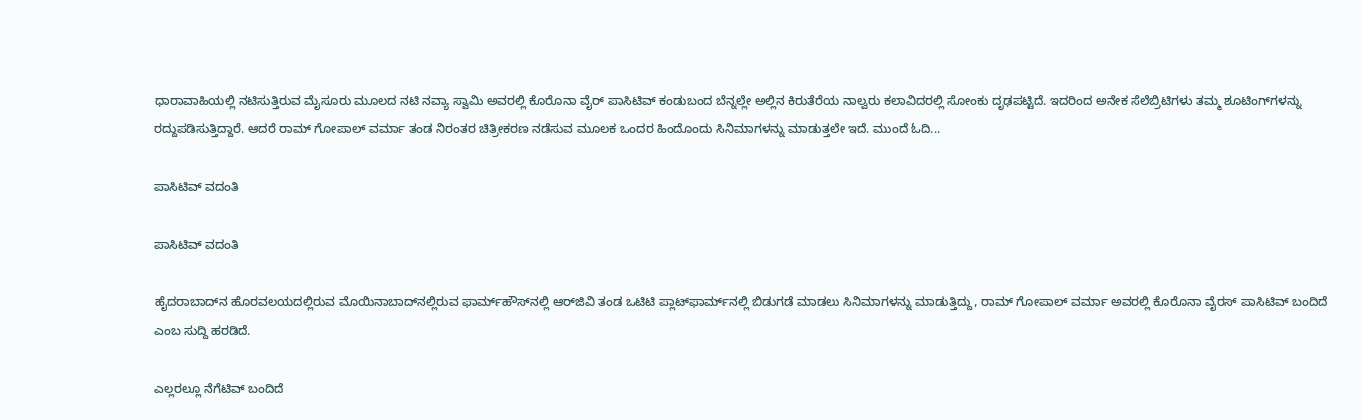ಧಾರಾವಾಹಿಯಲ್ಲಿ ನಟಿಸುತ್ತಿರುವ ಮೈಸೂರು ಮೂಲದ ನಟಿ ನವ್ಯಾ ಸ್ವಾಮಿ ಅವರಲ್ಲಿ ಕೊರೊನಾ ವೈರ್ ಪಾಸಿಟಿವ್ ಕಂಡುಬಂದ ಬೆನ್ನಲ್ಲೇ ಅಲ್ಲಿನ ಕಿರುತೆರೆಯ ನಾಲ್ವರು ಕಲಾವಿದರಲ್ಲಿ ಸೋಂಕು ದೃಢಪಟ್ಟಿದೆ. ಇದರಿಂದ ಅನೇಕ ಸೆಲೆಬ್ರಿಟಿಗಳು ತಮ್ಮ ಶೂಟಿಂಗ್‌ಗಳನ್ನು ರದ್ದುಪಡಿಸುತ್ತಿದ್ದಾರೆ. ಆದರೆ ರಾಮ್ ಗೋಪಾಲ್ ವರ್ಮಾ ತಂಡ ನಿರಂತರ ಚಿತ್ರೀಕರಣ ನಡೆಸುವ ಮೂಲಕ ಒಂದರ ಹಿಂದೊಂದು ಸಿನಿಮಾಗಳನ್ನು ಮಾಡುತ್ತಲೇ ಇದೆ. ಮುಂದೆ ಓದಿ...

ಪಾಸಿಟಿವ್ ವದಂತಿ

ಪಾಸಿಟಿವ್ ವದಂತಿ

ಹೈದರಾಬಾದ್‌ನ ಹೊರವಲಯದಲ್ಲಿರುವ ಮೊಯಿನಾಬಾದ್‌ನಲ್ಲಿರುವ ಫಾರ್ಮ್‌ಹೌಸ್‌ನಲ್ಲಿ ಆರ್‌ಜಿವಿ ತಂಡ ಒಟಿಟಿ ಪ್ಲಾಟ್‌ಫಾರ್ಮ್‌ನಲ್ಲಿ ಬಿಡುಗಡೆ ಮಾಡಲು ಸಿನಿಮಾಗಳನ್ನು ಮಾಡುತ್ತಿದ್ದು, ರಾಮ್ ಗೋಪಾಲ್ ವರ್ಮಾ ಅವರಲ್ಲಿ ಕೊರೊನಾ ವೈರಸ್ ಪಾಸಿಟಿವ್ ಬಂದಿದೆ ಎಂಬ ಸುದ್ದಿ ಹರಡಿದೆ.

ಎಲ್ಲರಲ್ಲೂ ನೆಗೆಟಿವ್ ಬಂದಿದೆ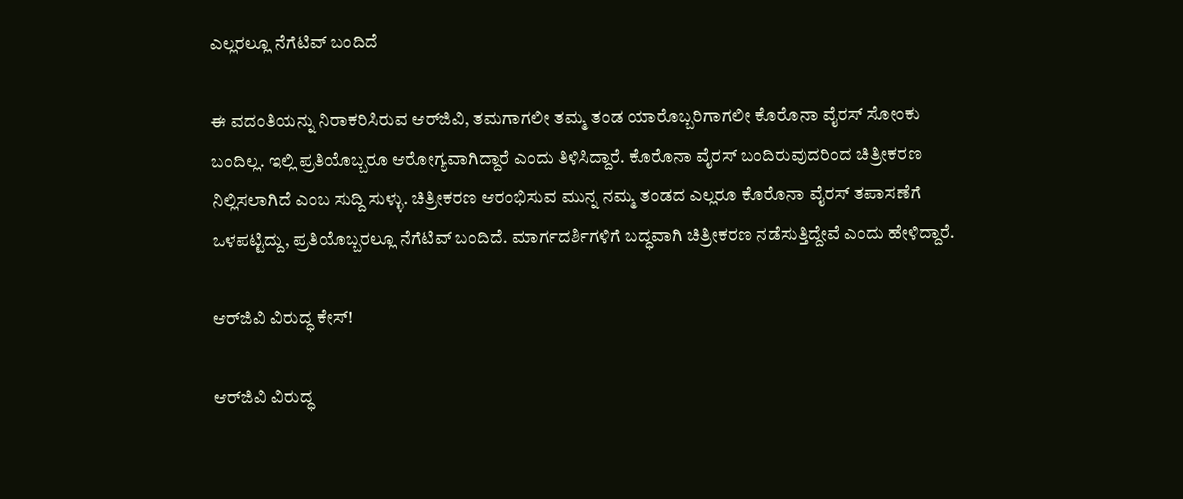ಎಲ್ಲರಲ್ಲೂ ನೆಗೆಟಿವ್ ಬಂದಿದೆ

ಈ ವದಂತಿಯನ್ನು ನಿರಾಕರಿಸಿರುವ ಆರ್‌ಜಿವಿ, ತಮಗಾಗಲೀ ತಮ್ಮ ತಂಡ ಯಾರೊಬ್ಬರಿಗಾಗಲೀ ಕೊರೊನಾ ವೈರಸ್ ಸೋಂಕು ಬಂದಿಲ್ಲ. ಇಲ್ಲಿ ಪ್ರತಿಯೊಬ್ಬರೂ ಆರೋಗ್ಯವಾಗಿದ್ದಾರೆ ಎಂದು ತಿಳಿಸಿದ್ದಾರೆ. ಕೊರೊನಾ ವೈರಸ್ ಬಂದಿರುವುದರಿಂದ ಚಿತ್ರೀಕರಣ ನಿಲ್ಲಿಸಲಾಗಿದೆ ಎಂಬ ಸುದ್ದಿ ಸುಳ್ಳು. ಚಿತ್ರೀಕರಣ ಆರಂಭಿಸುವ ಮುನ್ನ ನಮ್ಮ ತಂಡದ ಎಲ್ಲರೂ ಕೊರೊನಾ ವೈರಸ್ ತಪಾಸಣೆಗೆ ಒಳಪಟ್ಟಿದ್ದು, ಪ್ರತಿಯೊಬ್ಬರಲ್ಲೂ ನೆಗೆಟಿವ್ ಬಂದಿದೆ. ಮಾರ್ಗದರ್ಶಿಗಳಿಗೆ ಬದ್ಧವಾಗಿ ಚಿತ್ರೀಕರಣ ನಡೆಸುತ್ತಿದ್ದೇವೆ ಎಂದು ಹೇಳಿದ್ದಾರೆ.

ಆರ್‌ಜಿವಿ ವಿರುದ್ಧ ಕೇಸ್!

ಆರ್‌ಜಿವಿ ವಿರುದ್ಧ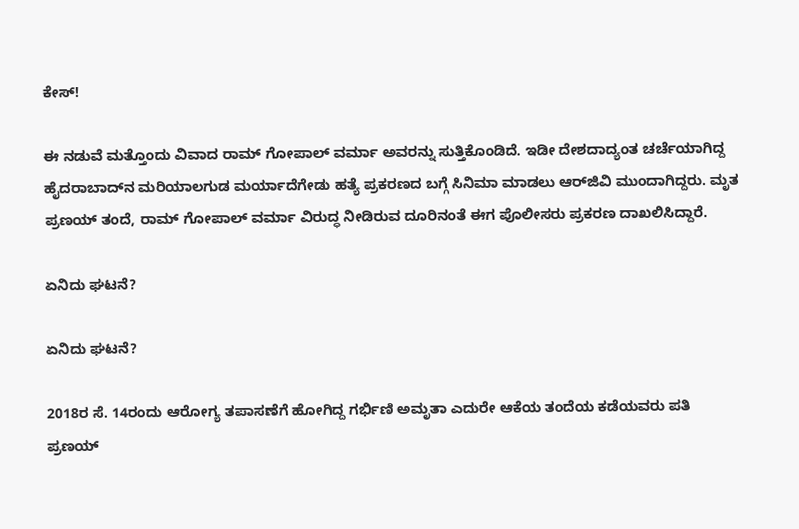ಕೇಸ್!

ಈ ನಡುವೆ ಮತ್ತೊಂದು ವಿವಾದ ರಾಮ್ ಗೋಪಾಲ್ ವರ್ಮಾ ಅವರನ್ನು ಸುತ್ತಿಕೊಂಡಿದೆ. ಇಡೀ ದೇಶದಾದ್ಯಂತ ಚರ್ಚೆಯಾಗಿದ್ದ ಹೈದರಾಬಾದ್‌ನ ಮರಿಯಾಲಗುಡ ಮರ್ಯಾದೆಗೇಡು ಹತ್ಯೆ ಪ್ರಕರಣದ ಬಗ್ಗೆ ಸಿನಿಮಾ ಮಾಡಲು ಆರ್‌ಜಿವಿ ಮುಂದಾಗಿದ್ದರು. ಮೃತ ಪ್ರಣಯ್ ತಂದೆ, ರಾಮ್ ಗೋಪಾಲ್ ವರ್ಮಾ ವಿರುದ್ಧ ನೀಡಿರುವ ದೂರಿನಂತೆ ಈಗ ಪೊಲೀಸರು ಪ್ರಕರಣ ದಾಖಲಿಸಿದ್ದಾರೆ.

ಏನಿದು ಘಟನೆ?

ಏನಿದು ಘಟನೆ?

2018ರ ಸೆ. 14ರಂದು ಆರೋಗ್ಯ ತಪಾಸಣೆಗೆ ಹೋಗಿದ್ದ ಗರ್ಭಿಣಿ ಅಮೃತಾ ಎದುರೇ ಆಕೆಯ ತಂದೆಯ ಕಡೆಯವರು ಪತಿ ಪ್ರಣಯ್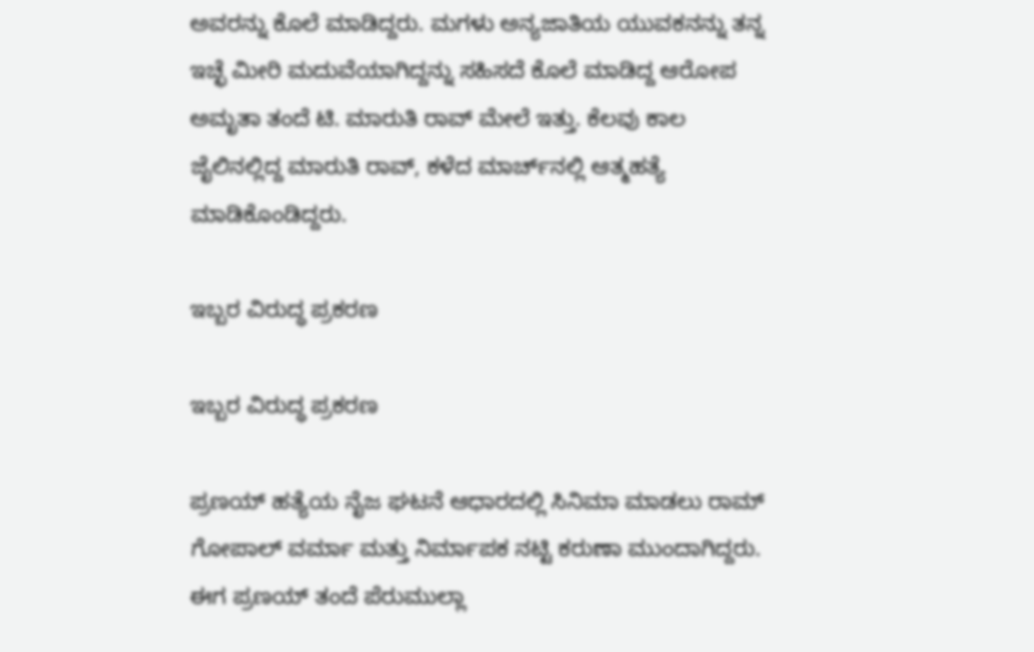ಅವರನ್ನು ಕೊಲೆ ಮಾಡಿದ್ದರು. ಮಗಳು ಅನ್ಯಜಾತಿಯ ಯುವಕನನ್ನು ತನ್ನ ಇಚ್ಛೆ ಮೀರಿ ಮದುವೆಯಾಗಿದ್ದನ್ನು ಸಹಿಸದೆ ಕೊಲೆ ಮಾಡಿದ್ದ ಆರೋಪ ಅಮೃತಾ ತಂದೆ ಟಿ. ಮಾರುತಿ ರಾವ್ ಮೇಲೆ ಇತ್ತು. ಕೆಲವು ಕಾಲ ಜೈಲಿನಲ್ಲಿದ್ದ ಮಾರುತಿ ರಾವ್, ಕಳೆದ ಮಾರ್ಚ್‌ನಲ್ಲಿ ಆತ್ಮಹತ್ಯೆ ಮಾಡಿಕೊಂಡಿದ್ದರು.

ಇಬ್ಬರ ವಿರುದ್ಧ ಪ್ರಕರಣ

ಇಬ್ಬರ ವಿರುದ್ಧ ಪ್ರಕರಣ

ಪ್ರಣಯ್ ಹತ್ಯೆಯ ನೈಜ ಘಟನೆ ಆಧಾರದಲ್ಲಿ ಸಿನಿಮಾ ಮಾಡಲು ರಾಮ್ ಗೋಪಾಲ್ ವರ್ಮಾ ಮತ್ತು ನಿರ್ಮಾಪಕ ನಟ್ಟಿ ಕರುಣಾ ಮುಂದಾಗಿದ್ದರು. ಈಗ ಪ್ರಣಯ್ ತಂದೆ ಪೆರುಮುಲ್ಲಾ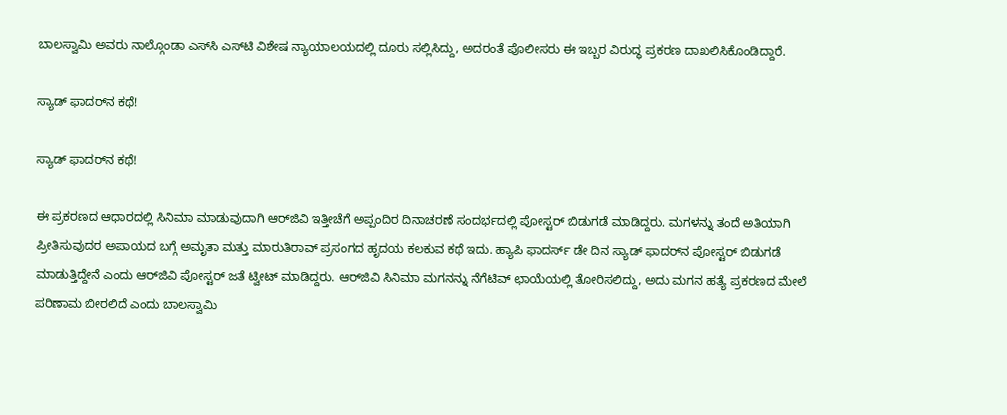ಬಾಲಸ್ವಾಮಿ ಅವರು ನಾಲ್ಗೊಂಡಾ ಎಸ್‌ಸಿ ಎಸ್‌ಟಿ ವಿಶೇಷ ನ್ಯಾಯಾಲಯದಲ್ಲಿ ದೂರು ಸಲ್ಲಿಸಿದ್ದು, ಅದರಂತೆ ಪೊಲೀಸರು ಈ ಇಬ್ಬರ ವಿರುದ್ಧ ಪ್ರಕರಣ ದಾಖಲಿಸಿಕೊಂಡಿದ್ದಾರೆ.

ಸ್ಯಾಡ್ ಫಾದರ್‌ನ ಕಥೆ!

ಸ್ಯಾಡ್ ಫಾದರ್‌ನ ಕಥೆ!

ಈ ಪ್ರಕರಣದ ಆಧಾರದಲ್ಲಿ ಸಿನಿಮಾ ಮಾಡುವುದಾಗಿ ಆರ್‌ಜಿವಿ ಇತ್ತೀಚೆಗೆ ಅಪ್ಪಂದಿರ ದಿನಾಚರಣೆ ಸಂದರ್ಭದಲ್ಲಿ ಪೋಸ್ಟರ್ ಬಿಡುಗಡೆ ಮಾಡಿದ್ದರು. ಮಗಳನ್ನು ತಂದೆ ಅತಿಯಾಗಿ ಪ್ರೀತಿಸುವುದರ ಅಪಾಯದ ಬಗ್ಗೆ ಅಮೃತಾ ಮತ್ತು ಮಾರುತಿರಾವ್ ಪ್ರಸಂಗದ ಹೃದಯ ಕಲಕುವ ಕಥೆ ಇದು. ಹ್ಯಾಪಿ ಫಾದರ್ಸ್ ಡೇ ದಿನ ಸ್ಯಾಡ್ ಫಾದರ್‌ನ ಪೋಸ್ಟರ್ ಬಿಡುಗಡೆ ಮಾಡುತ್ತಿದ್ದೇನೆ ಎಂದು ಆರ್‌ಜಿವಿ ಪೋಸ್ಟರ್ ಜತೆ ಟ್ವೀಟ್ ಮಾಡಿದ್ದರು. ಆರ್‌ಜಿವಿ ಸಿನಿಮಾ ಮಗನನ್ನು ನೆಗೆಟಿವ್ ಛಾಯೆಯಲ್ಲಿ ತೋರಿಸಲಿದ್ದು, ಅದು ಮಗನ ಹತ್ಯೆ ಪ್ರಕರಣದ ಮೇಲೆ ಪರಿಣಾಮ ಬೀರಲಿದೆ ಎಂದು ಬಾಲಸ್ವಾಮಿ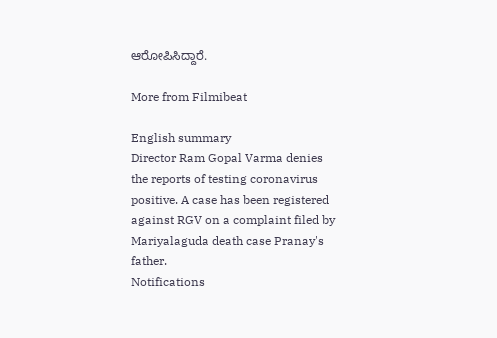ಆರೋಪಿಸಿದ್ದಾರೆ.

More from Filmibeat

English summary
Director Ram Gopal Varma denies the reports of testing coronavirus positive. A case has been registered against RGV on a complaint filed by Mariyalaguda death case Pranay's father.
Notifications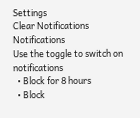Settings
Clear Notifications
Notifications
Use the toggle to switch on notifications
  • Block for 8 hours
  • Block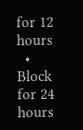for 12 hours
  • Block for 24 hours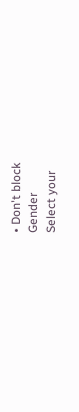• Don't block
Gender
Select your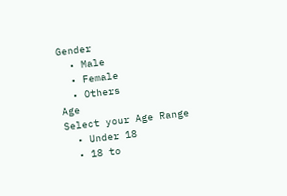Gender
  • Male
  • Female
  • Others
Age
Select your Age Range
  • Under 18
  • 18 to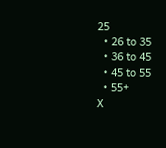25
  • 26 to 35
  • 36 to 45
  • 45 to 55
  • 55+
X